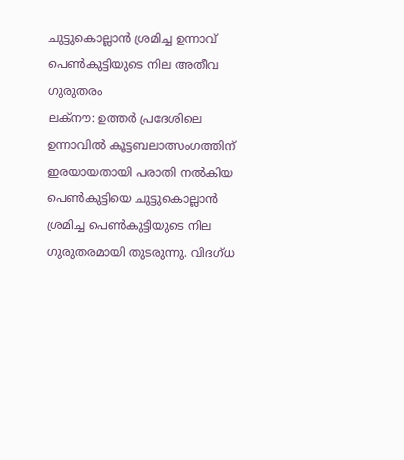ചുട്ടുകൊല്ലാൻ ശ്രമിച്ച ഉന്നാവ് പെൺകുട്ടിയുടെ നില അതീവ ഗുരുതരം
ലക്നൗ: ഉത്തർ പ്രദേശിലെ ഉന്നാവിൽ കൂട്ടബലാത്സംഗത്തിന് ഇരയായതായി പരാതി നൽകിയ പെൺകുട്ടിയെ ചുട്ടുകൊല്ലാൻ ശ്രമിച്ച പെൺകുട്ടിയുടെ നില ഗുരുതരമായി തുടരുന്നു. വിദഗ്ധ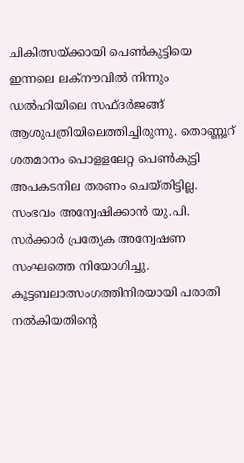ചികിത്സയ്ക്കായി പെൺകുട്ടിയെ ഇന്നലെ ലക്നൗവിൽ നിന്നും ഡൽഹിയിലെ സഫ്ദർജങ്ങ് ആശുപത്രിയിലെത്തിച്ചിരുന്നു. തൊണ്ണൂറ് ശതമാനം പൊളളലേറ്റ പെൺകുട്ടി അപകടനില തരണം ചെയ്തിട്ടില്ല. സംഭവം അന്വേഷിക്കാൻ യു.പി. സർക്കാർ പ്രത്യേക അന്വേഷണ സംഘത്തെ നിയോഗിച്ചു. കൂട്ടബലാത്സംഗത്തിനിരയായി പരാതി നൽകിയതിന്റെ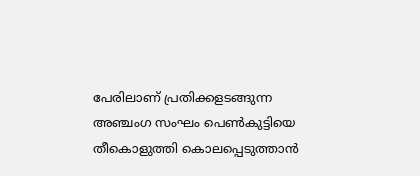പേരിലാണ് പ്രതിക്കളടങ്ങുന്ന അഞ്ചംഗ സംഘം പെൺകുട്ടിയെ തീകൊളുത്തി കൊലപ്പെടുത്താൻ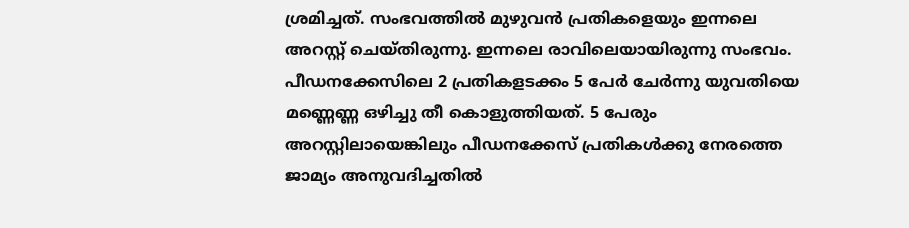ശ്രമിച്ചത്. സംഭവത്തിൽ മുഴുവൻ പ്രതികളെയും ഇന്നലെ അറസ്റ്റ് ചെയ്തിരുന്നു. ഇന്നലെ രാവിലെയായിരുന്നു സംഭവം. പീഡനക്കേസിലെ 2 പ്രതികളടക്കം 5 പേർ ചേർന്നു യുവതിയെ മണ്ണെണ്ണ ഒഴിച്ചു തീ കൊളുത്തിയത്. 5 പേരും അറസ്റ്റിലായെങ്കിലും പീഡനക്കേസ് പ്രതികൾക്കു നേരത്തെ ജാമ്യം അനുവദിച്ചതിൽ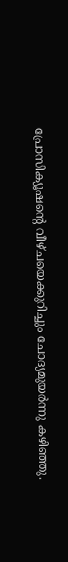പ്രോസിക്യൂഷന്റെ വീഴ്ചയെക്കുറിച്ചും ചോദ്യമുയർന്നു കഴിഞ്ഞു.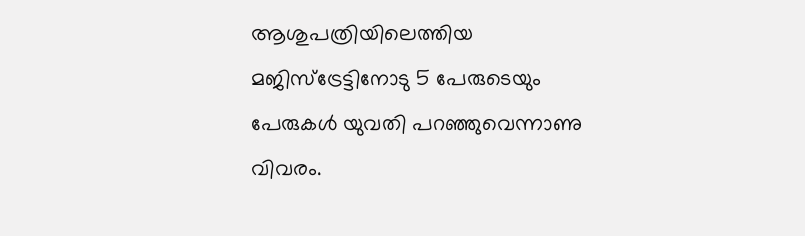ആശുപത്രിയിലെത്തിയ മജിസ്ട്രേട്ടിനോടു 5 പേരുടെയും പേരുകൾ യുവതി പറഞ്ഞുവെന്നാണു വിവരം.